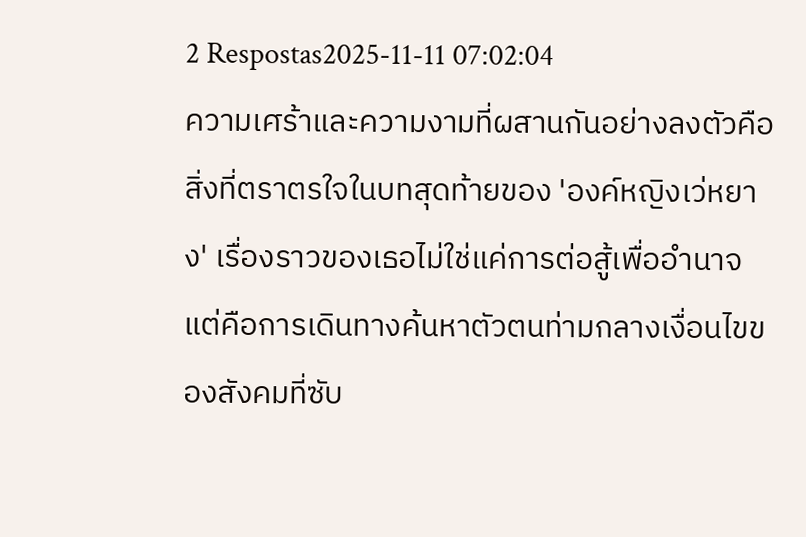2 Respostas2025-11-11 07:02:04
ความเศร้าและความงามที่ผสานกันอย่างลงตัวคือสิ่งที่ตราตรใจในบทสุดท้ายของ 'องค์หญิงเว่หยาง' เรื่องราวของเธอไม่ใช่แค่การต่อสู้เพื่ออำนาจ แต่คือการเดินทางค้นหาตัวตนท่ามกลางเงื่อนไขของสังคมที่ซับ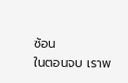ซ้อน
ในตอนจบ เราพ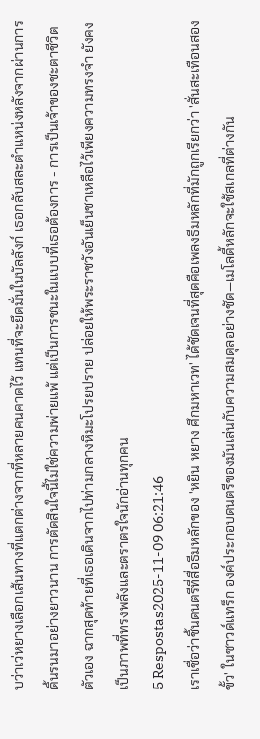บว่าเว่หยางเลือกเส้นทางที่แตกต่างจากที่หลายคนคาดไว้ แทนที่จะยึดมั่นในบัลลังก์ เธอกลับสละตำแหน่งหลังจากผ่านการดิ้นรนมาอย่างยาวนาน การตัดสินใจนี้ไม่ใช่ความพ่ายแพ้ แต่เป็นการชนะในแบบที่เธอต้องการ - การเป็นเจ้าของชะตาชีวิตตัวเอง ฉากสุดท้ายที่เธอเดินจากไปท่ามกลางหิมะโปรยปราย ปล่อยให้พระราชวังอันเย็นชาเหลือไว้เพียงความทรงจำ ยังคงเป็นภาพที่ทรงพลังและตราตรใจนักอ่านทุกคน
5 Respostas2025-11-09 06:21:46
เราเชื่อว่าชิ้นดนตรีที่สื่อธีมหลักของ 'หยิน หยาง ศึกมหาเวท' ได้ชัดเจนที่สุดคือเพลงธีมหลักที่มักถูกเรียกว่า 'สั่นสะเทือนสองขั้ว' ในซาวด์แทร็ก องค์ประกอบดนตรีของมันเล่นกับความสมดุลอย่างชัด—เมโลดี้หลักจะใช้สเกลที่ต่างกัน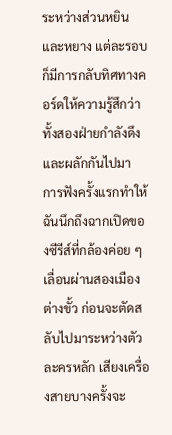ระหว่างส่วนหยินและหยาง แต่ละรอบก็มีการกลับทิศทางคอร์ดให้ความรู้สึกว่าทั้งสองฝ่ายกำลังดึงและผลักกันไปมา
การฟังครั้งแรกทำให้ฉันนึกถึงฉากเปิดของซีรีส์ที่กล้องค่อย ๆ เลื่อนผ่านสองเมืองต่างขั้ว ก่อนจะตัดสลับไปมาระหว่างตัวละครหลัก เสียงเครื่องสายบางครั้งจะ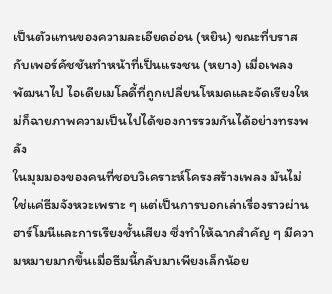เป็นตัวแทนของความละเอียดอ่อน (หยิน) ขณะที่บราสกับเพอร์คัชชันทำหน้าที่เป็นแรงชน (หยาง) เมื่อเพลงพัฒนาไป ไอเดียเมโลดี้ที่ถูกเปลี่ยนโหมดและจัดเรียงใหม่ก็ฉายภาพความเป็นไปได้ของการรวมกันได้อย่างทรงพลัง
ในมุมมองของคนที่ชอบวิเคราะห์โครงสร้างเพลง มันไม่ใช่แค่ธีมจังหวะเพราะ ๆ แต่เป็นการบอกเล่าเรื่องราวผ่านฮาร์โมนีและการเรียงชั้นเสียง ซึ่งทำให้ฉากสำคัญ ๆ มีความหมายมากขึ้นเมื่อธีมนี้กลับมาเพียงเล็กน้อย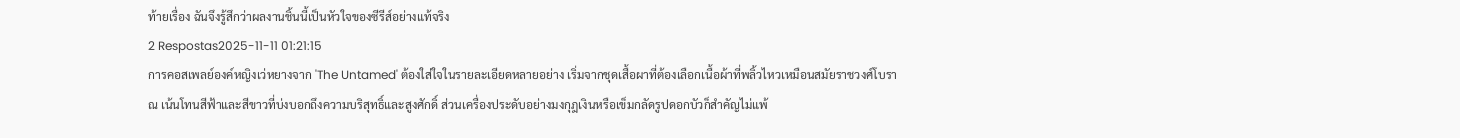ท้ายเรื่อง ฉันจึงรู้สึกว่าผลงานชิ้นนี้เป็นหัวใจของซีรีส์อย่างแท้จริง
2 Respostas2025-11-11 01:21:15
การคอสเพลย์องค์หญิงเว่หยางจาก 'The Untamed' ต้องใส่ใจในรายละเอียดหลายอย่าง เริ่มจากชุดเสื้อผาที่ต้องเลือกเนื้อผ้าที่พลิ้วไหวเหมือนสมัยราชวงศ์โบราณ เน้นโทนสีฟ้าและสีขาวที่บ่งบอกถึงความบริสุทธิ์และสูงศักดิ์ ส่วนเครื่องประดับอย่างมงกุฎเงินหรือเข็มกลัดรูปดอกบัวก็สำคัญไม่แพ้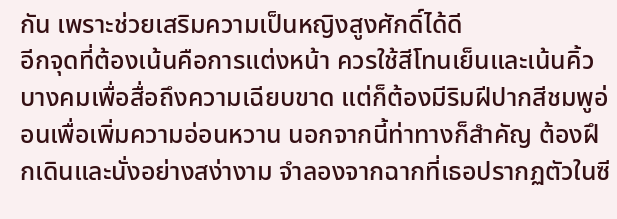กัน เพราะช่วยเสริมความเป็นหญิงสูงศักดิ์ได้ดี
อีกจุดที่ต้องเน้นคือการแต่งหน้า ควรใช้สีโทนเย็นและเน้นคิ้วบางคมเพื่อสื่อถึงความเฉียบขาด แต่ก็ต้องมีริมฝีปากสีชมพูอ่อนเพื่อเพิ่มความอ่อนหวาน นอกจากนี้ท่าทางก็สำคัญ ต้องฝึกเดินและนั่งอย่างสง่างาม จำลองจากฉากที่เธอปรากฏตัวในซี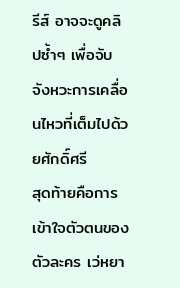รีส์ อาจจะดูคลิปซ้ำๆ เพื่อจับจังหวะการเคลื่อนไหวที่เต็มไปด้วยศักดิ์ศรี
สุดท้ายคือการเข้าใจตัวตนของตัวละคร เว่หยา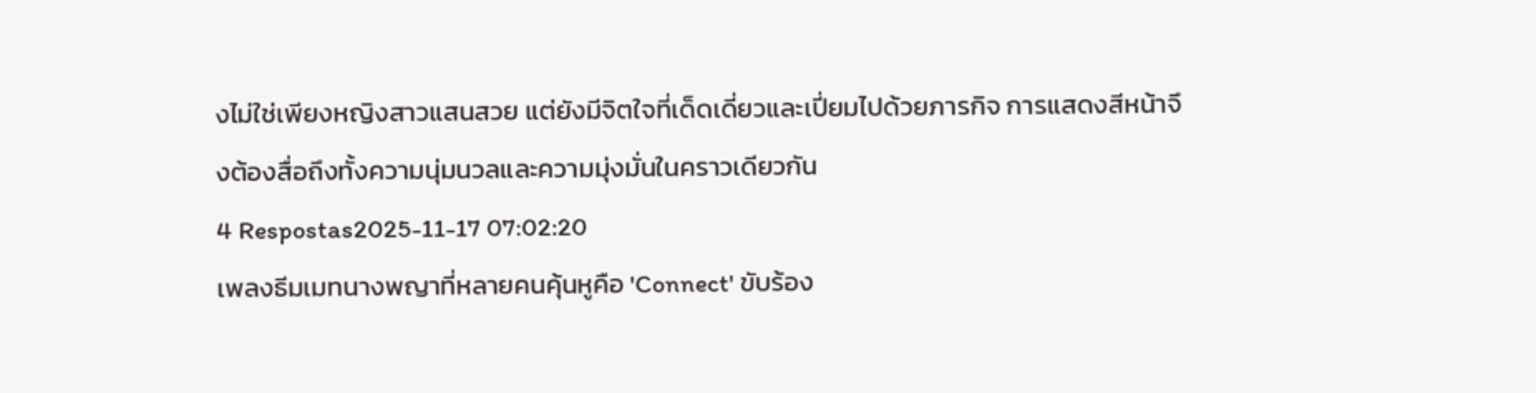งไม่ใช่เพียงหญิงสาวแสนสวย แต่ยังมีจิตใจที่เด็ดเดี่ยวและเปี่ยมไปด้วยภารกิจ การแสดงสีหน้าจึงต้องสื่อถึงทั้งความนุ่มนวลและความมุ่งมั่นในคราวเดียวกัน
4 Respostas2025-11-17 07:02:20
เพลงธีมเมทนางพญาที่หลายคนคุ้นหูคือ 'Connect' ขับร้อง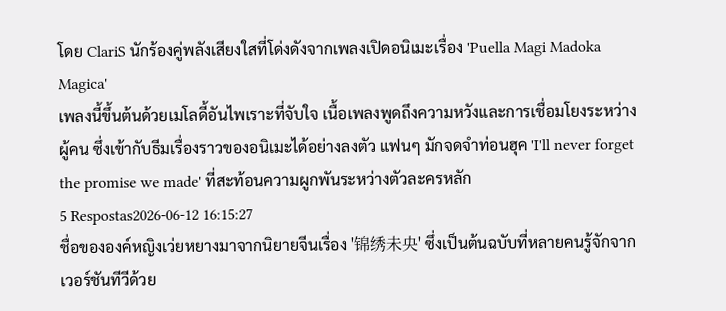โดย ClariS นักร้องคู่พลังเสียงใสที่โด่งดังจากเพลงเปิดอนิเมะเรื่อง 'Puella Magi Madoka Magica'
เพลงนี้ขึ้นต้นด้วยเมโลดี้อันไพเราะที่จับใจ เนื้อเพลงพูดถึงความหวังและการเชื่อมโยงระหว่างผู้คน ซึ่งเข้ากับธีมเรื่องราวของอนิเมะได้อย่างลงตัว แฟนๆ มักจดจำท่อนฮุค 'I'll never forget the promise we made' ที่สะท้อนความผูกพันระหว่างตัวละครหลัก
5 Respostas2026-06-12 16:15:27
ชื่อขององค์หญิงเว่ยหยางมาจากนิยายจีนเรื่อง '锦绣未央' ซึ่งเป็นต้นฉบับที่หลายคนรู้จักจากเวอร์ชันทีวีด้วย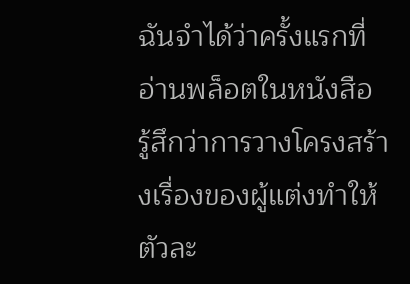ฉันจำได้ว่าครั้งแรกที่อ่านพล็อตในหนังสือ รู้สึกว่าการวางโครงสร้างเรื่องของผู้แต่งทำให้ตัวละ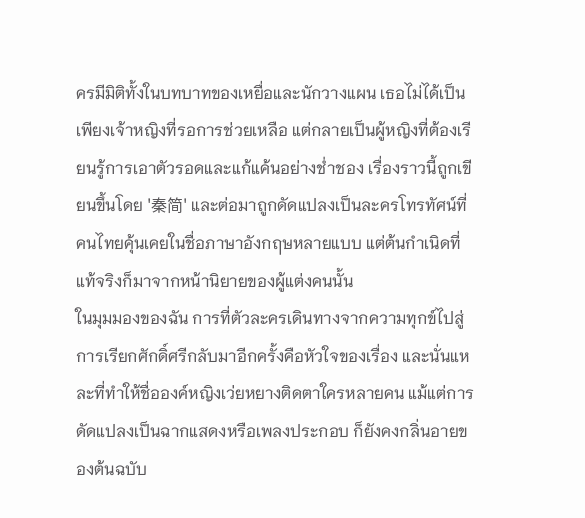ครมีมิติทั้งในบทบาทของเหยื่อและนักวางแผน เธอไม่ได้เป็นเพียงเจ้าหญิงที่รอการช่วยเหลือ แต่กลายเป็นผู้หญิงที่ต้องเรียนรู้การเอาตัวรอดและแก้แค้นอย่างช่ำชอง เรื่องราวนี้ถูกเขียนขึ้นโดย '秦简' และต่อมาถูกดัดแปลงเป็นละครโทรทัศน์ที่คนไทยคุ้นเคยในชื่อภาษาอังกฤษหลายแบบ แต่ต้นกำเนิดที่แท้จริงก็มาจากหน้านิยายของผู้แต่งคนนั้น
ในมุมมองของฉัน การที่ตัวละครเดินทางจากความทุกข์ไปสู่การเรียกศักดิ์ศรีกลับมาอีกครั้งคือหัวใจของเรื่อง และนั่นแหละที่ทำให้ชื่อองค์หญิงเว่ยหยางติดตาใครหลายคน แม้แต่การดัดแปลงเป็นฉากแสดงหรือเพลงประกอบ ก็ยังคงกลิ่นอายของต้นฉบับ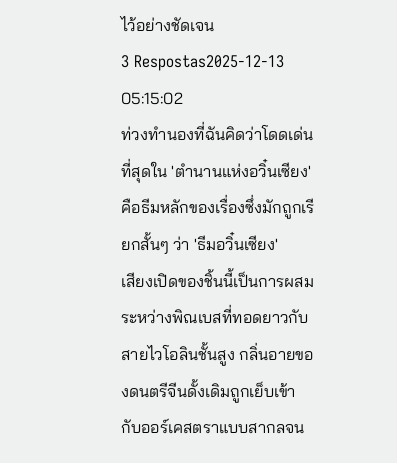ไว้อย่างชัดเจน
3 Respostas2025-12-13 05:15:02
ท่วงทำนองที่ฉันคิดว่าโดดเด่นที่สุดใน 'ตํานานแห่งอวิ๋นเซียง' คือธีมหลักของเรื่องซึ่งมักถูกเรียกสั้นๆ ว่า 'ธีมอวิ๋นเซียง'
เสียงเปิดของชิ้นนี้เป็นการผสมระหว่างพิณเบสที่ทอดยาวกับสายไวโอลินชั้นสูง กลิ่นอายของดนตรีจีนดั้งเดิมถูกเย็บเข้ากับออร์เคสตราแบบสากลจน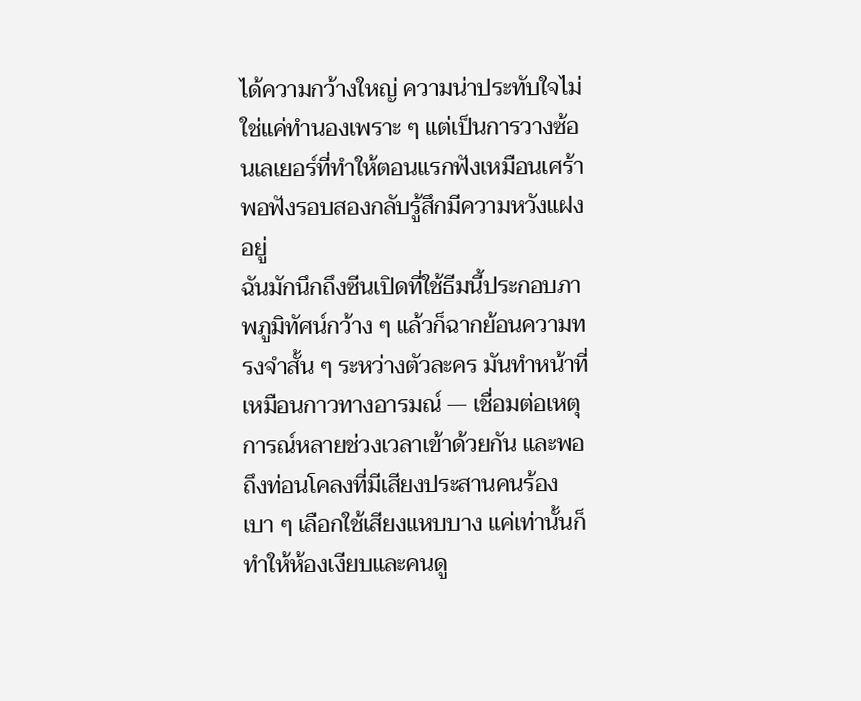ได้ความกว้างใหญ่ ความน่าประทับใจไม่ใช่แค่ทำนองเพราะ ๆ แต่เป็นการวางซ้อนเลเยอร์ที่ทำให้ตอนแรกฟังเหมือนเศร้า พอฟังรอบสองกลับรู้สึกมีความหวังแฝงอยู่
ฉันมักนึกถึงซีนเปิดที่ใช้ธีมนี้ประกอบภาพภูมิทัศน์กว้าง ๆ แล้วก็ฉากย้อนความทรงจำสั้น ๆ ระหว่างตัวละคร มันทำหน้าที่เหมือนกาวทางอารมณ์ — เชื่อมต่อเหตุการณ์หลายช่วงเวลาเข้าด้วยกัน และพอถึงท่อนโคลงที่มีเสียงประสานคนร้องเบา ๆ เลือกใช้เสียงแหบบาง แค่เท่านั้นก็ทำให้ห้องเงียบและคนดู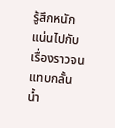รู้สึกหนักแน่นไปกับเรื่องราวจนแทบกลั้นน้ำ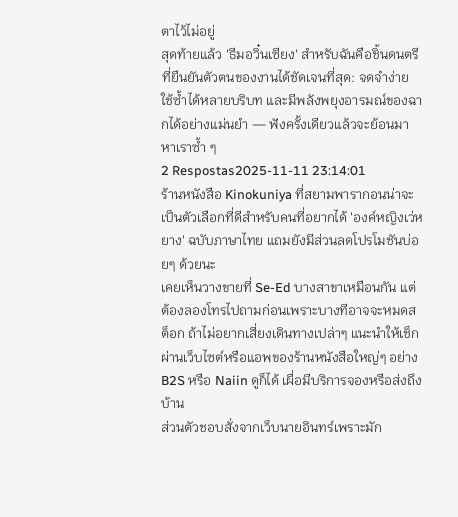ตาไว้ไม่อยู่
สุดท้ายแล้ว 'ธีมอวิ๋นเซียง' สำหรับฉันคือชิ้นดนตรีที่ยืนยันตัวตนของงานได้ชัดเจนที่สุด: จดจำง่าย ใช้ซ้ำได้หลายบริบท และมีพลังพยุงอารมณ์ของฉากได้อย่างแม่นยำ — ฟังครั้งเดียวแล้วจะย้อนมาหาเราซ้ำ ๆ
2 Respostas2025-11-11 23:14:01
ร้านหนังสือ Kinokuniya ที่สยามพารากอนน่าจะเป็นตัวเลือกที่ดีสำหรับคนที่อยากได้ 'องค์หญิงเว่หยาง' ฉบับภาษาไทย แถมยังมีส่วนลดโปรโมชันบ่อยๆ ด้วยนะ
เคยเห็นวางขายที่ Se-Ed บางสาขาเหมือนกัน แต่ต้องลองโทรไปถามก่อนเพราะบางทีอาจจะหมดสต็อก ถ้าไม่อยากเสี่ยงเดินทางเปล่าๆ แนะนำให้เช็กผ่านเว็บไซต์หรือแอพของร้านหนังสือใหญ่ๆ อย่าง B2S หรือ Naiin ดูก็ได้ เผื่อมีบริการจองหรือส่งถึงบ้าน
ส่วนตัวชอบสั่งจากเว็บนายอินทร์เพราะมัก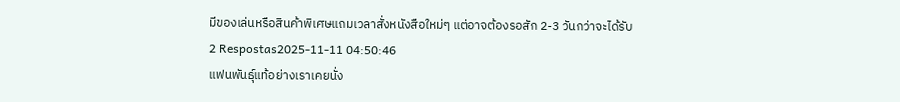มีของเล่นหรือสินค้าพิเศษแถมเวลาสั่งหนังสือใหม่ๆ แต่อาจต้องรอสัก 2-3 วันกว่าจะได้รับ
2 Respostas2025-11-11 04:50:46
แฟนพันธุ์แท้อย่างเราเคยนั่ง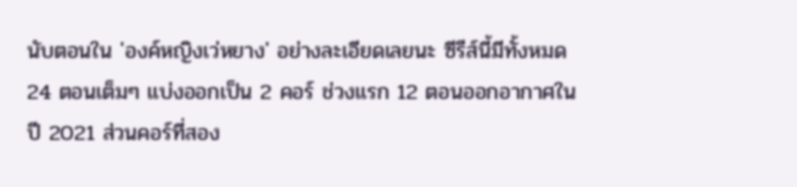นับตอนใน 'องค์หญิงเว่หยาง' อย่างละเอียดเลยนะ ซีรีส์นี้มีทั้งหมด 24 ตอนเต็มๆ แบ่งออกเป็น 2 คอร์ ช่วงแรก 12 ตอนออกอากาศในปี 2021 ส่วนคอร์ที่สอง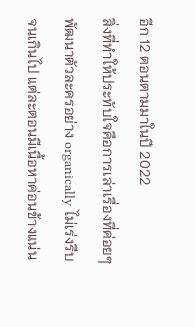อีก 12 ตอนตามมาในปี 2022
สิ่งที่ทำให้ประทับใจคือการเล่าเรื่องที่ค่อยๆ พัฒนาตัวละครอย่าง organically ไม่เร่งรีบจนเกินไป แต่ละตอนมีเนื้อหาค่อนข้างแน่น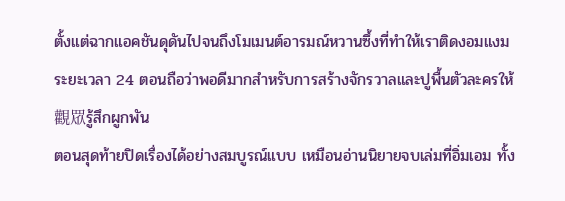ตั้งแต่ฉากแอคชันดุดันไปจนถึงโมเมนต์อารมณ์หวานซึ้งที่ทำให้เราติดงอมแงม ระยะเวลา 24 ตอนถือว่าพอดีมากสำหรับการสร้างจักรวาลและปูพื้นตัวละครให้觀眾รู้สึกผูกพัน
ตอนสุดท้ายปิดเรื่องได้อย่างสมบูรณ์แบบ เหมือนอ่านนิยายจบเล่มที่อิ่มเอม ทั้ง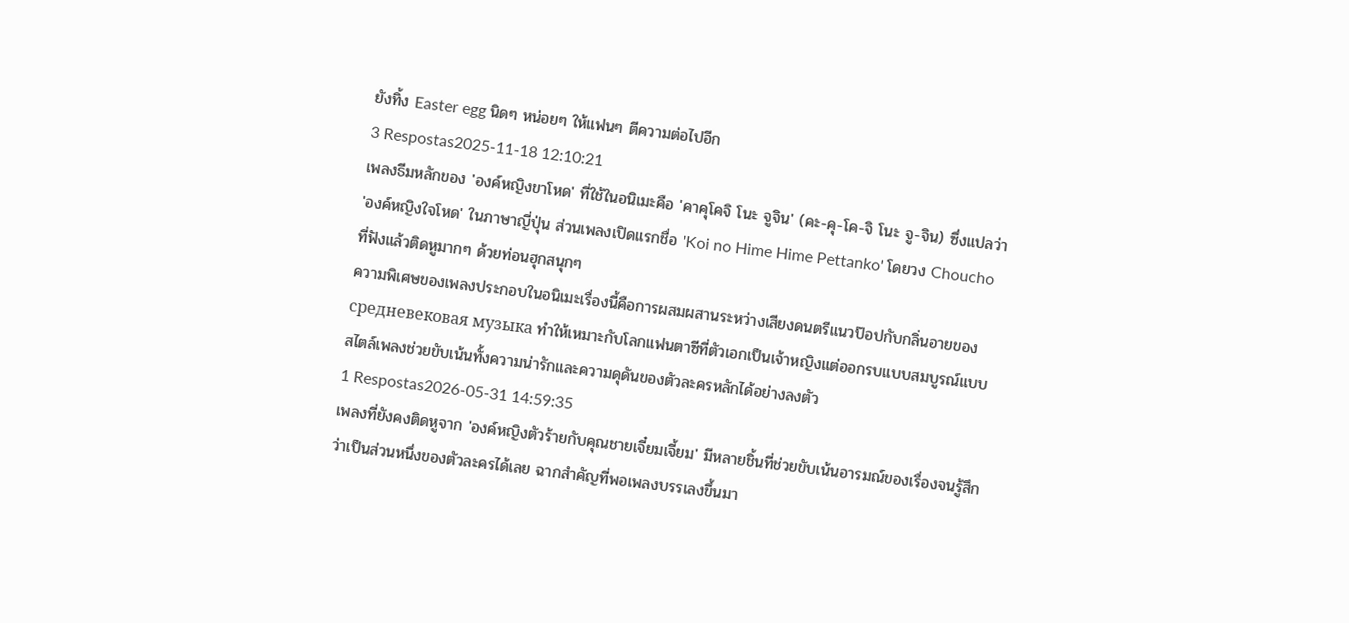ยังทิ้ง Easter egg นิดๆ หน่อยๆ ให้แฟนๆ ตีความต่อไปอีก
3 Respostas2025-11-18 12:10:21
เพลงธีมหลักของ 'องค์หญิงขาโหด' ที่ใช้ในอนิเมะคือ 'คาคุโคจิ โนะ จูจิน' (คะ-คุ-โค-จิ โนะ จู-จิน) ซึ่งแปลว่า 'องค์หญิงใจโหด' ในภาษาญี่ปุ่น ส่วนเพลงเปิดแรกชื่อ 'Koi no Hime Hime Pettanko' โดยวง Choucho ที่ฟังแล้วติดหูมากๆ ด้วยท่อนฮุกสนุกๆ
ความพิเศษของเพลงประกอบในอนิเมะเรื่องนี้คือการผสมผสานระหว่างเสียงดนตรีแนวป๊อปกับกลิ่นอายของ средневековая музыка ทำให้เหมาะกับโลกแฟนตาซีที่ตัวเอกเป็นเจ้าหญิงแต่ออกรบแบบสมบูรณ์แบบ สไตล์เพลงช่วยขับเน้นทั้งความน่ารักและความดุดันของตัวละครหลักได้อย่างลงตัว
1 Respostas2026-05-31 14:59:35
เพลงที่ยังคงติดหูจาก 'องค์หญิงตัวร้ายกับคุณชายเจี๋ยมเจี้ยม' มีหลายชิ้นที่ช่วยขับเน้นอารมณ์ของเรื่องจนรู้สึกว่าเป็นส่วนหนึ่งของตัวละครได้เลย ฉากสำคัญที่พอเพลงบรรเลงขึ้นมา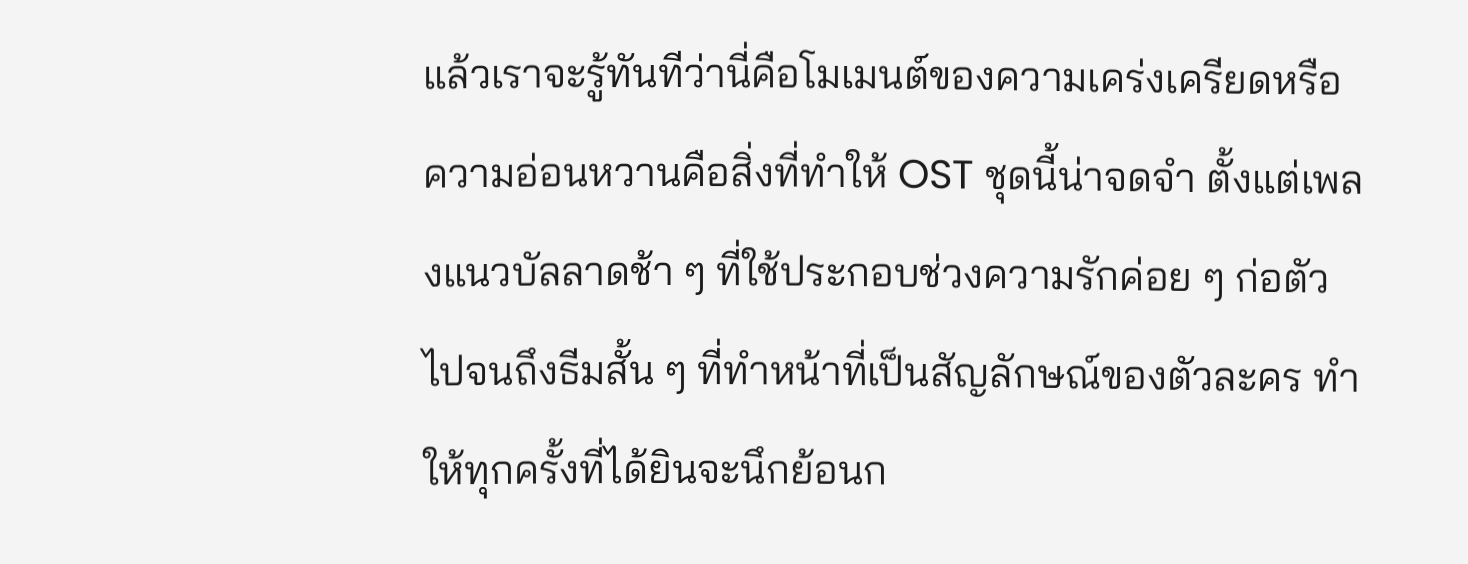แล้วเราจะรู้ทันทีว่านี่คือโมเมนต์ของความเคร่งเครียดหรือความอ่อนหวานคือสิ่งที่ทำให้ OST ชุดนี้น่าจดจำ ตั้งแต่เพลงแนวบัลลาดช้า ๆ ที่ใช้ประกอบช่วงความรักค่อย ๆ ก่อตัวไปจนถึงธีมสั้น ๆ ที่ทำหน้าที่เป็นสัญลักษณ์ของตัวละคร ทำให้ทุกครั้งที่ได้ยินจะนึกย้อนก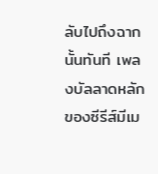ลับไปถึงฉากนั้นทันที เพลงบัลลาดหลักของซีรีส์มีเม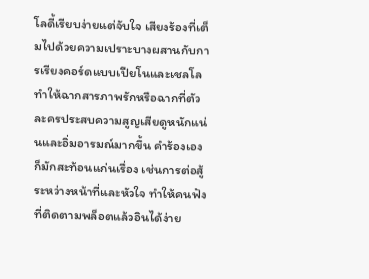โลดี้เรียบง่ายแต่จับใจ เสียงร้องที่เต็มไปด้วยความเปราะบางผสานกับการเรียงคอร์ดแบบเปียโนและเชลโลทำให้ฉากสารภาพรักหรือฉากที่ตัวละครประสบความสูญเสียดูหนักแน่นและอิ่มอารมณ์มากขึ้น คำร้องเองก็มักสะท้อนแก่นเรื่อง เช่นการต่อสู้ระหว่างหน้าที่และหัวใจ ทำให้คนฟังที่ติดตามพล็อตแล้วอินได้ง่าย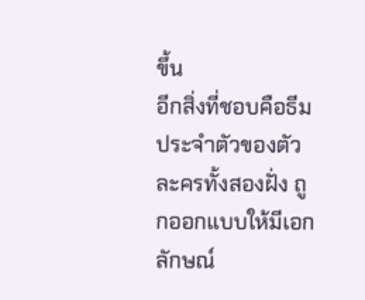ขึ้น
อีกสิ่งที่ชอบคือธีมประจำตัวของตัวละครทั้งสองฝั่ง ถูกออกแบบให้มีเอกลักษณ์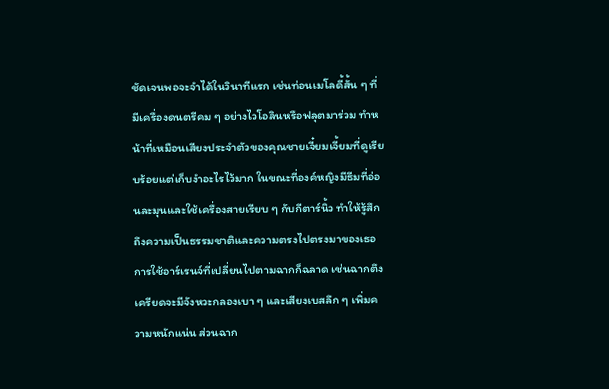ชัดเจนพอจะจำได้ในวินาทีแรก เช่นท่อนเมโลดี้สั้น ๆ ที่มีเครื่องดนตรีคม ๆ อย่างไวโอลินหรือฟลุตมาร่วม ทำหน้าที่เหมือนเสียงประจำตัวของคุณชายเจี๋ยมเจี้ยมที่ดูเรียบร้อยแต่เก็บงำอะไรไว้มาก ในขณะที่องค์หญิงมีธีมที่อ่อนละมุนและใช้เครื่องสายเรียบ ๆ กับกีตาร์นิ้ว ทำให้รู้สึกถึงความเป็นธรรมชาติและความตรงไปตรงมาของเธอ การใช้อาร์เรนจ์ที่เปลี่ยนไปตามฉากก็ฉลาด เช่นฉากตึงเครียดจะมีจังหวะกลองเบา ๆ และเสียงเบสลึก ๆ เพิ่มความหนักแน่น ส่วนฉาก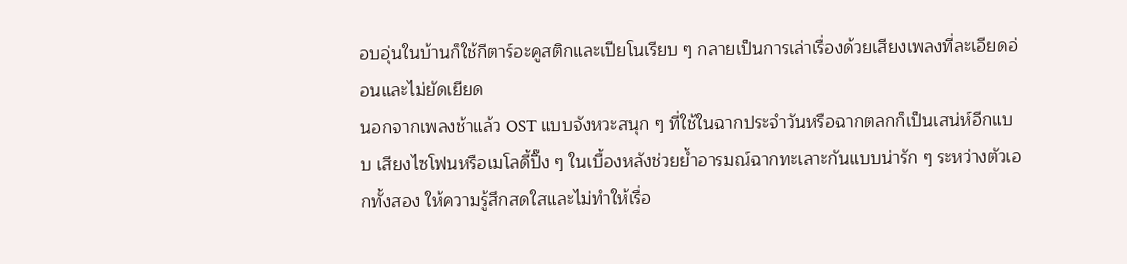อบอุ่นในบ้านก็ใช้กีตาร์อะคูสติกและเปียโนเรียบ ๆ กลายเป็นการเล่าเรื่องด้วยเสียงเพลงที่ละเอียดอ่อนและไม่ยัดเยียด
นอกจากเพลงช้าแล้ว OST แบบจังหวะสนุก ๆ ที่ใช้ในฉากประจำวันหรือฉากตลกก็เป็นเสน่ห์อีกแบบ เสียงไซโฟนหรือเมโลดี้ปิ๊ง ๆ ในเบื้องหลังช่วยย้ำอารมณ์ฉากทะเลาะกันแบบน่ารัก ๆ ระหว่างตัวเอกทั้งสอง ให้ความรู้สึกสดใสและไม่ทำให้เรื่อ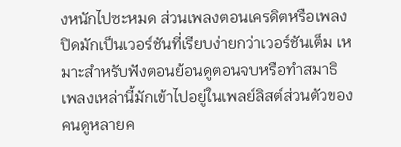งหนักไปซะหมด ส่วนเพลงตอนเครดิตหรือเพลงปิดมักเป็นเวอร์ชันที่เรียบง่ายกว่าเวอร์ชันเต็ม เหมาะสำหรับฟังตอนย้อนดูตอนจบหรือทำสมาธิ เพลงเหล่านี้มักเข้าไปอยู่ในเพลย์ลิสต์ส่วนตัวของคนดูหลายค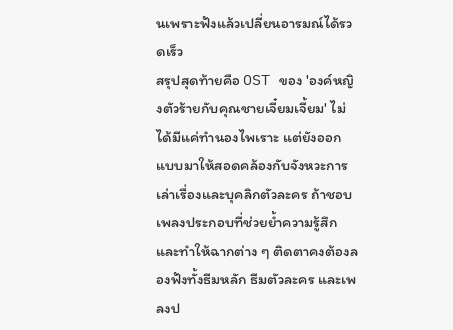นเพราะฟังแล้วเปลี่ยนอารมณ์ได้รวดเร็ว
สรุปสุดท้ายคือ OST ของ 'องค์หญิงตัวร้ายกับคุณชายเจี๋ยมเจี้ยม' ไม่ได้มีแค่ทำนองไพเราะ แต่ยังออกแบบมาให้สอดคล้องกับจังหวะการเล่าเรื่องและบุคลิกตัวละคร ถ้าชอบเพลงประกอบที่ช่วยย้ำความรู้สึกและทำให้ฉากต่าง ๆ ติดตาคงต้องลองฟังทั้งธีมหลัก ธีมตัวละคร และเพลงป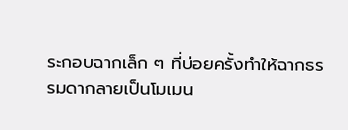ระกอบฉากเล็ก ๆ ที่บ่อยครั้งทำให้ฉากธรรมดากลายเป็นโมเมน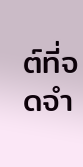ต์ที่จดจำ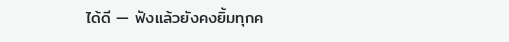ได้ดี — ฟังแล้วยังคงยิ้มทุกค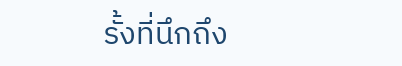รั้งที่นึกถึง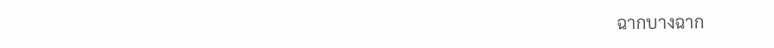ฉากบางฉาก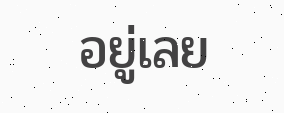อยู่เลย